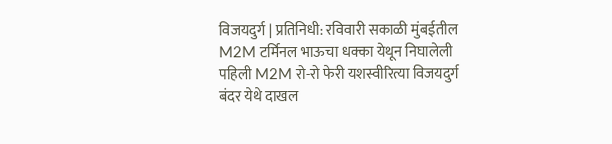विजयदुर्ग | प्रतिनिधी: रविवारी सकाळी मुंबईतील M2M टर्मिनल भाऊचा धक्का येथून निघालेली पहिली M2M रो-रो फेरी यशस्वीरित्या विजयदुर्ग बंदर येथे दाखल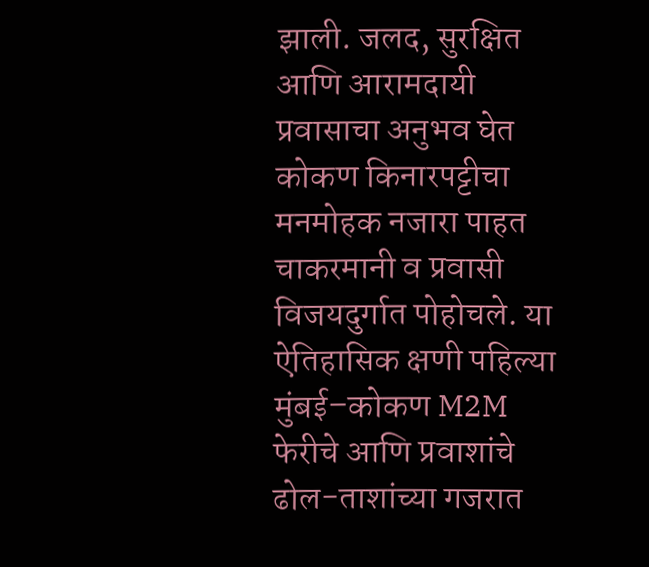झाली. जलद, सुरक्षित आणि आरामदायी प्रवासाचा अनुभव घेत कोकण किनारपट्टीचा मनमोहक नजारा पाहत चाकरमानी व प्रवासी विजयदुर्गात पोहोचले. या ऐतिहासिक क्षणी पहिल्या मुंबई–कोकण M2M फेरीचे आणि प्रवाशांचे ढोल-ताशांच्या गजरात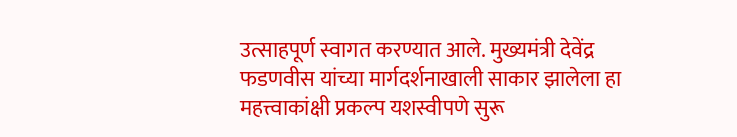उत्साहपूर्ण स्वागत करण्यात आले. मुख्यमंत्री देवेंद्र फडणवीस यांच्या मार्गदर्शनाखाली साकार झालेला हा महत्त्वाकांक्षी प्रकल्प यशस्वीपणे सुरू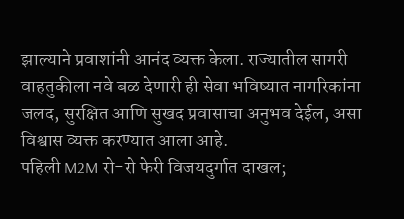झाल्याने प्रवाशांनी आनंद व्यक्त केला. राज्यातील सागरी वाहतुकीला नवे बळ देणारी ही सेवा भविष्यात नागरिकांना जलद, सुरक्षित आणि सुखद प्रवासाचा अनुभव देईल, असा विश्वास व्यक्त करण्यात आला आहे.
पहिली M2M रो-रो फेरी विजयदुर्गात दाखल;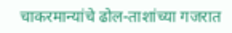चाकरमान्यांचे ढोल-ताशांच्या गजरात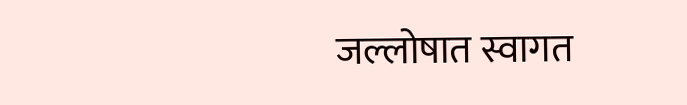जल्लोषात स्वागत